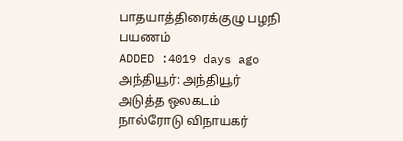பாதயாத்திரைக்குழு பழநி பயணம்
ADDED :4019 days ago
அந்தியூர்: அந்தியூர் அடுத்த ஒலகடம் நால்ரோடு விநாயகர்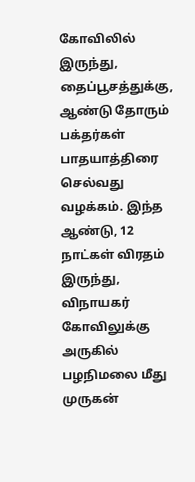கோவிலில் இருந்து, தைப்பூசத்துக்கு, ஆண்டு தோரும் பக்தர்கள் பாதயாத்திரை செல்வது வழக்கம். இந்த ஆண்டு, 12 நாட்கள் விரதம் இருந்து, விநாயகர் கோவிலுக்கு அருகில் பழநிமலை மீது முருகன்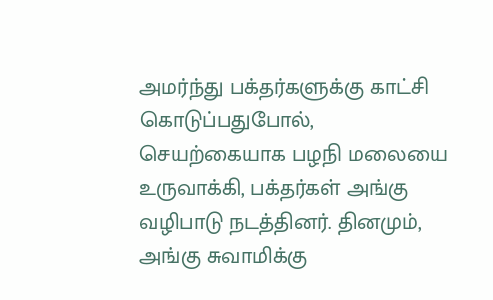அமர்ந்து பக்தர்களுக்கு காட்சி கொடுப்பதுபோல், செயற்கையாக பழநி மலையை உருவாக்கி, பக்தர்கள் அங்கு வழிபாடு நடத்தினர். தினமும், அங்கு சுவாமிக்கு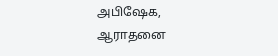அபிஷேக, ஆராதனை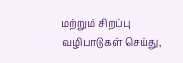மற்றும் சிறப்பு வழிபாடுகள் செய்து,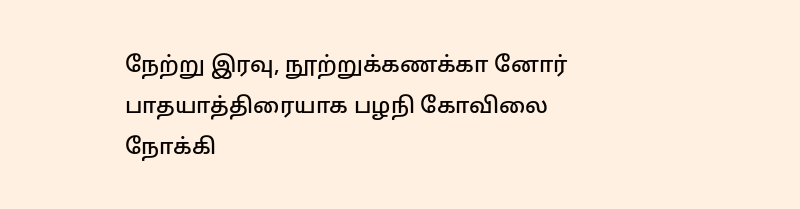நேற்று இரவு, நூற்றுக்கணக்கா னோர் பாதயாத்திரையாக பழநி கோவிலை நோக்கி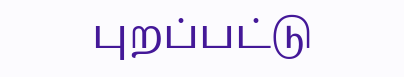புறப்பட்டு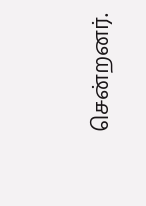சென்றனர்.